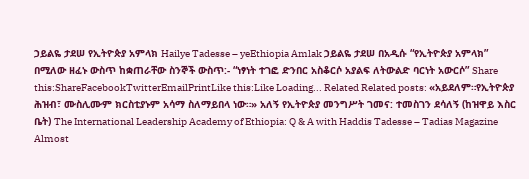ኃይልዬ ታደሠ የኢትዮጵያ አምላክ Hailye Tadesse – yeEthiopia Amlak ኃይልዬ ታደሠ በአዲሱ “የኢትዮጵያ አምላክ” በሚለው ዘፈኑ ውስጥ ከቋጠራቸው ስንኞች ውስጥ:- “ነፃነት ተገፎ ድንበር አስቆርሶ አያልፍ ለትውልድ ባርነት አውርሶ” Share this:ShareFacebookTwitterEmailPrintLike this:Like Loading... Related Related posts: «አይደለም።የኢትዮጵያ ሕዝብ፣ ሙስሊሙም ክርስቲያኑም አሳማ ስለማይበላ ነው።» አለኝ የኢትዮጵያ መንግሥት ገመና: ተመስገን ደሳለኝ (ከዝዋይ እስር ቤት) The International Leadership Academy of Ethiopia: Q & A with Haddis Tadesse – Tadias Magazine Almost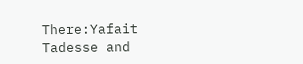There:Yafait Tadesse and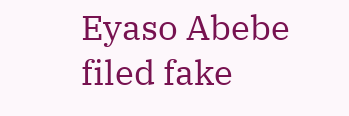Eyaso Abebe filed fake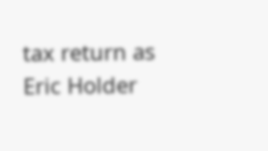tax return as Eric Holder